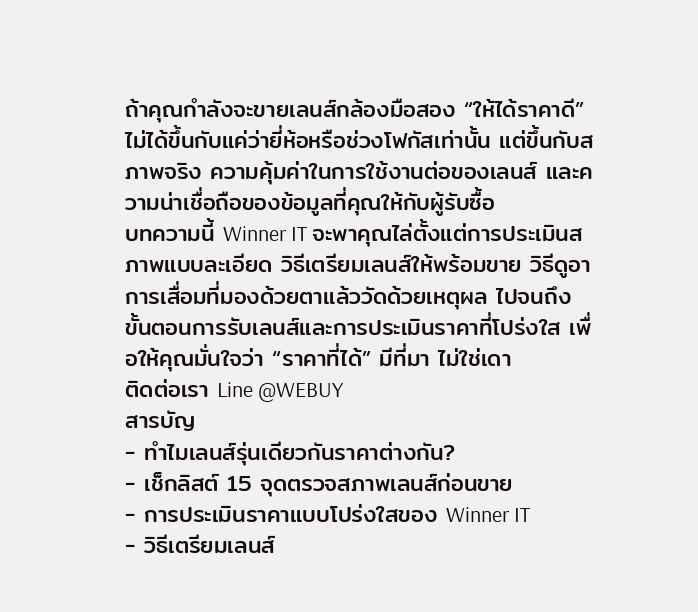ถ้าคุณกำลังจะขายเลนส์กล้องมือสอง “ให้ได้ราคาดี” ไม่ได้ขึ้นกับแค่ว่ายี่ห้อหรือช่วงโฟกัสเท่านั้น แต่ขึ้นกับสภาพจริง ความคุ้มค่าในการใช้งานต่อของเลนส์ และความน่าเชื่อถือของข้อมูลที่คุณให้กับผู้รับซื้อ
บทความนี้ Winner IT จะพาคุณไล่ตั้งแต่การประเมินสภาพแบบละเอียด วิธีเตรียมเลนส์ให้พร้อมขาย วิธีดูอาการเสื่อมที่มองด้วยตาแล้ววัดด้วยเหตุผล ไปจนถึงขั้นตอนการรับเลนส์และการประเมินราคาที่โปร่งใส เพื่อให้คุณมั่นใจว่า “ราคาที่ได้” มีที่มา ไม่ใช่เดา
ติดต่อเรา Line @WEBUY
สารบัญ
- ทำไมเลนส์รุ่นเดียวกันราคาต่างกัน?
- เช็กลิสต์ 15 จุดตรวจสภาพเลนส์ก่อนขาย
- การประเมินราคาแบบโปร่งใสของ Winner IT
- วิธีเตรียมเลนส์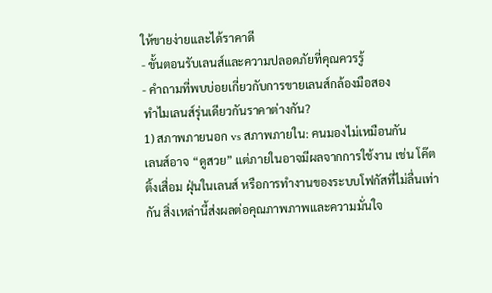ให้ขายง่ายและได้ราคาดี
- ขั้นตอนรับเลนส์และความปลอดภัยที่คุณควรรู้
- คำถามที่พบบ่อยเกี่ยวกับการขายเลนส์กล้องมือสอง
ทำไมเลนส์รุ่นเดียวกันราคาต่างกัน?
1) สภาพภายนอก vs สภาพภายใน: คนมองไม่เหมือนกัน
เลนส์อาจ “ดูสวย” แต่ภายในอาจมีผลจากการใช้งาน เช่น โค๊ตติ้งเสื่อม ฝุ่นในเลนส์ หรือการทำงานของระบบโฟกัสที่ไม่ลื่นเท่ากัน สิ่งเหล่านี้ส่งผลต่อคุณภาพภาพและความมั่นใจ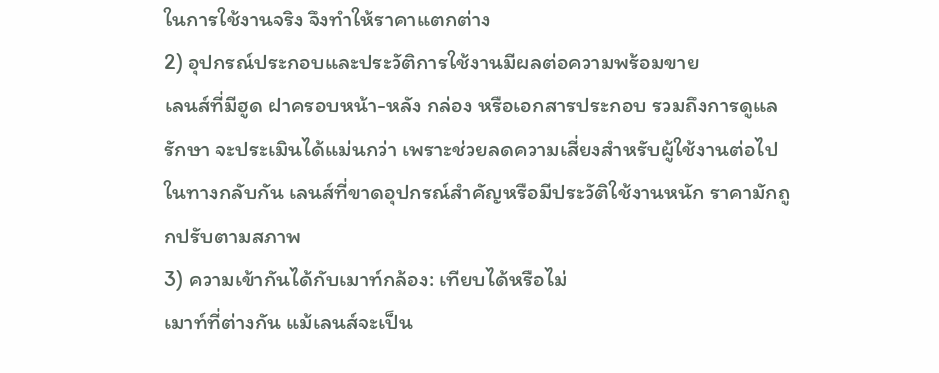ในการใช้งานจริง จึงทำให้ราคาแตกต่าง
2) อุปกรณ์ประกอบและประวัติการใช้งานมีผลต่อความพร้อมขาย
เลนส์ที่มีฮูด ฝาครอบหน้า-หลัง กล่อง หรือเอกสารประกอบ รวมถึงการดูแลรักษา จะประเมินได้แม่นกว่า เพราะช่วยลดความเสี่ยงสำหรับผู้ใช้งานต่อไป ในทางกลับกัน เลนส์ที่ขาดอุปกรณ์สำคัญหรือมีประวัติใช้งานหนัก ราคามักถูกปรับตามสภาพ
3) ความเข้ากันได้กับเมาท์กล้อง: เทียบได้หรือไม่
เมาท์ที่ต่างกัน แม้เลนส์จะเป็น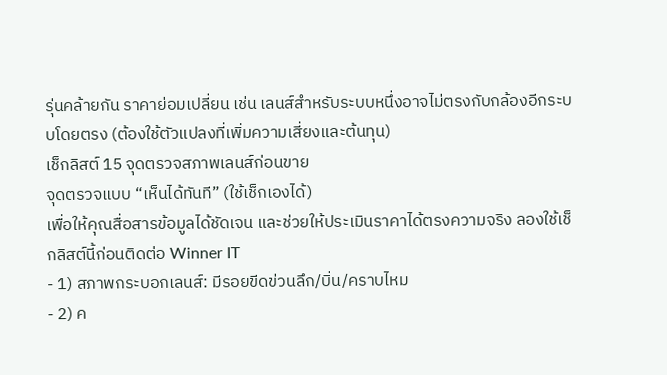รุ่นคล้ายกัน ราคาย่อมเปลี่ยน เช่น เลนส์สำหรับระบบหนึ่งอาจไม่ตรงกับกล้องอีกระบบโดยตรง (ต้องใช้ตัวแปลงที่เพิ่มความเสี่ยงและต้นทุน)
เช็กลิสต์ 15 จุดตรวจสภาพเลนส์ก่อนขาย
จุดตรวจแบบ “เห็นได้ทันที” (ใช้เช็กเองได้)
เพื่อให้คุณสื่อสารข้อมูลได้ชัดเจน และช่วยให้ประเมินราคาได้ตรงความจริง ลองใช้เช็กลิสต์นี้ก่อนติดต่อ Winner IT
- 1) สภาพกระบอกเลนส์: มีรอยขีดข่วนลึก/บิ่น/คราบไหม
- 2) ค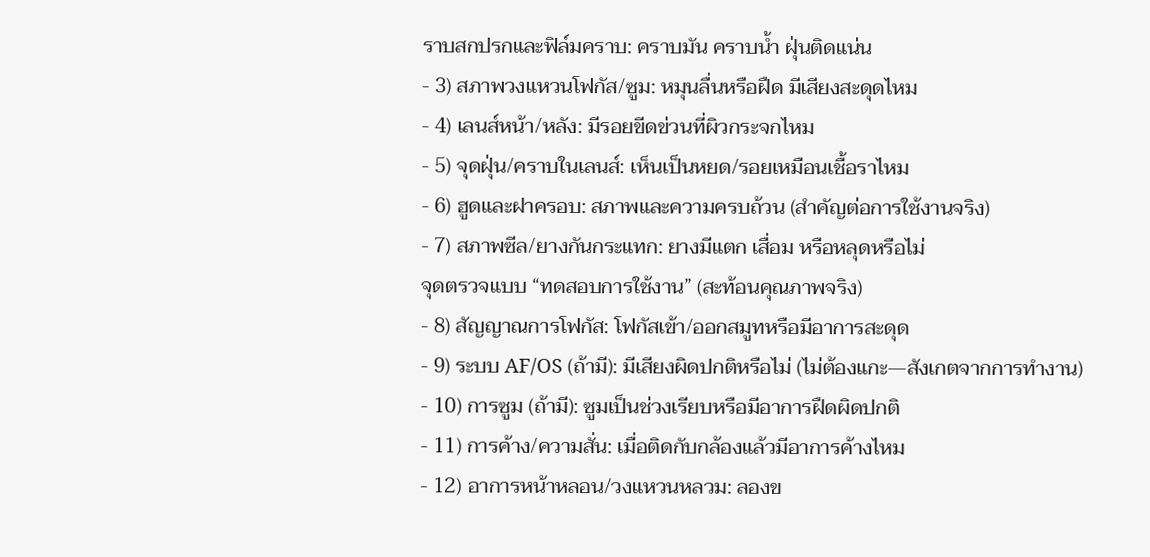ราบสกปรกและฟิล์มคราบ: คราบมัน คราบน้ำ ฝุ่นติดแน่น
- 3) สภาพวงแหวนโฟกัส/ซูม: หมุนลื่นหรือฝืด มีเสียงสะดุดไหม
- 4) เลนส์หน้า/หลัง: มีรอยขีดข่วนที่ผิวกระจกไหม
- 5) จุดฝุ่น/คราบในเลนส์: เห็นเป็นหยด/รอยเหมือนเชื้อราไหม
- 6) ฮูดและฝาครอบ: สภาพและความครบถ้วน (สำคัญต่อการใช้งานจริง)
- 7) สภาพซีล/ยางกันกระแทก: ยางมีแตก เสื่อม หรือหลุดหรือไม่
จุดตรวจแบบ “ทดสอบการใช้งาน” (สะท้อนคุณภาพจริง)
- 8) สัญญาณการโฟกัส: โฟกัสเข้า/ออกสมูทหรือมีอาการสะดุด
- 9) ระบบ AF/OS (ถ้ามี): มีเสียงผิดปกติหรือไม่ (ไม่ต้องแกะ—สังเกตจากการทำงาน)
- 10) การซูม (ถ้ามี): ซูมเป็นช่วงเรียบหรือมีอาการฝืดผิดปกติ
- 11) การค้าง/ความสั่น: เมื่อติดกับกล้องแล้วมีอาการค้างไหม
- 12) อาการหน้าหลอน/วงแหวนหลวม: ลองข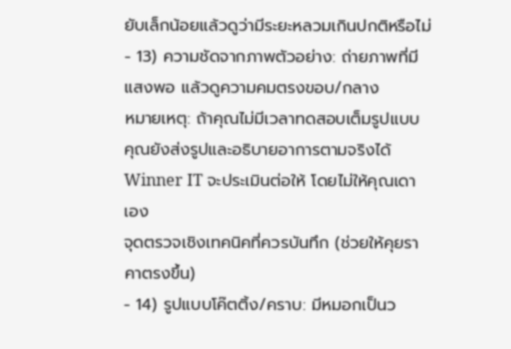ยับเล็กน้อยแล้วดูว่ามีระยะหลวมเกินปกติหรือไม่
- 13) ความชัดจากภาพตัวอย่าง: ถ่ายภาพที่มีแสงพอ แล้วดูความคมตรงขอบ/กลาง
หมายเหตุ: ถ้าคุณไม่มีเวลาทดสอบเต็มรูปแบบ คุณยังส่งรูปและอธิบายอาการตามจริงได้ Winner IT จะประเมินต่อให้ โดยไม่ให้คุณเดาเอง
จุดตรวจเชิงเทคนิคที่ควรบันทึก (ช่วยให้คุยราคาตรงขึ้น)
- 14) รูปแบบโค๊ตติ้ง/คราบ: มีหมอกเป็นว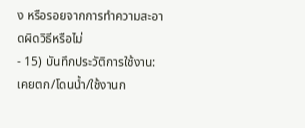ง หรือรอยจากการทำความสะอาดผิดวิธีหรือไม่
- 15) บันทึกประวัติการใช้งาน: เคยตก/โดนน้ำ/ใช้งานก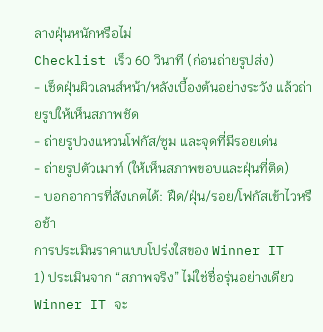ลางฝุ่นหนักหรือไม่
Checklist เร็ว 60 วินาที (ก่อนถ่ายรูปส่ง)
- เช็ดฝุ่นผิวเลนส์หน้า/หลังเบื้องต้นอย่างระวัง แล้วถ่ายรูปให้เห็นสภาพชัด
- ถ่ายรูปวงแหวนโฟกัส/ซูม และจุดที่มีรอยเด่น
- ถ่ายรูปตัวเมาท์ (ให้เห็นสภาพขอบและฝุ่นที่ติด)
- บอกอาการที่สังเกตได้: ฝืด/ฝุ่น/รอย/โฟกัสเข้าไวหรือช้า
การประเมินราคาแบบโปร่งใสของ Winner IT
1) ประเมินจาก “สภาพจริง” ไม่ใช่ชื่อรุ่นอย่างเดียว
Winner IT จะ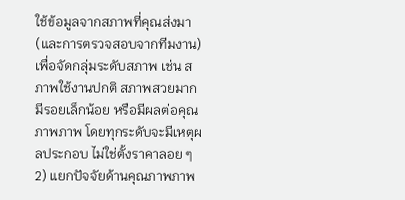ใช้ข้อมูลจากสภาพที่คุณส่งมา (และการตรวจสอบจากทีมงาน) เพื่อจัดกลุ่มระดับสภาพ เช่น สภาพใช้งานปกติ สภาพสวยมาก มีรอยเล็กน้อย หรือมีผลต่อคุณภาพภาพ โดยทุกระดับจะมีเหตุผลประกอบ ไม่ใช่ตั้งราคาลอย ๆ
2) แยกปัจจัยด้านคุณภาพภาพ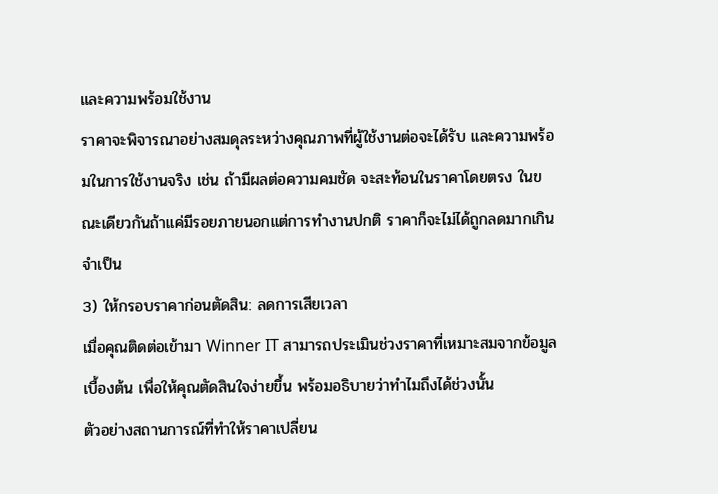และความพร้อมใช้งาน
ราคาจะพิจารณาอย่างสมดุลระหว่างคุณภาพที่ผู้ใช้งานต่อจะได้รับ และความพร้อมในการใช้งานจริง เช่น ถ้ามีผลต่อความคมชัด จะสะท้อนในราคาโดยตรง ในขณะเดียวกันถ้าแค่มีรอยภายนอกแต่การทำงานปกติ ราคาก็จะไม่ได้ถูกลดมากเกินจำเป็น
3) ให้กรอบราคาก่อนตัดสิน: ลดการเสียเวลา
เมื่อคุณติดต่อเข้ามา Winner IT สามารถประเมินช่วงราคาที่เหมาะสมจากข้อมูลเบื้องต้น เพื่อให้คุณตัดสินใจง่ายขึ้น พร้อมอธิบายว่าทำไมถึงได้ช่วงนั้น
ตัวอย่างสถานการณ์ที่ทำให้ราคาเปลี่ยน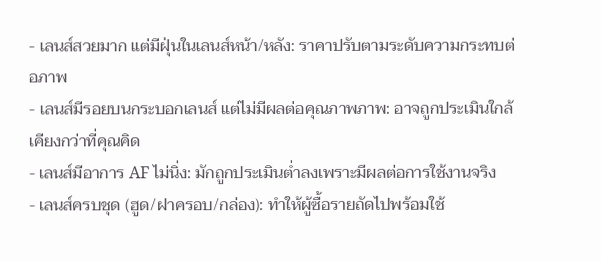- เลนส์สวยมาก แต่มีฝุ่นในเลนส์หน้า/หลัง: ราคาปรับตามระดับความกระทบต่อภาพ
- เลนส์มีรอยบนกระบอกเลนส์ แต่ไม่มีผลต่อคุณภาพภาพ: อาจถูกประเมินใกล้เคียงกว่าที่คุณคิด
- เลนส์มีอาการ AF ไม่นิ่ง: มักถูกประเมินต่ำลงเพราะมีผลต่อการใช้งานจริง
- เลนส์ครบชุด (ฮูด/ฝาครอบ/กล่อง): ทำให้ผู้ซื้อรายถัดไปพร้อมใช้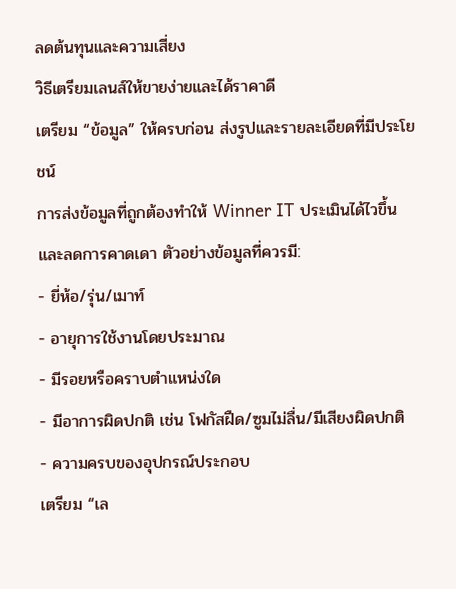ลดต้นทุนและความเสี่ยง
วิธีเตรียมเลนส์ให้ขายง่ายและได้ราคาดี
เตรียม “ข้อมูล” ให้ครบก่อน ส่งรูปและรายละเอียดที่มีประโยชน์
การส่งข้อมูลที่ถูกต้องทำให้ Winner IT ประเมินได้ไวขึ้น และลดการคาดเดา ตัวอย่างข้อมูลที่ควรมี:
- ยี่ห้อ/รุ่น/เมาท์
- อายุการใช้งานโดยประมาณ
- มีรอยหรือคราบตำแหน่งใด
- มีอาการผิดปกติ เช่น โฟกัสฝืด/ซูมไม่ลื่น/มีเสียงผิดปกติ
- ความครบของอุปกรณ์ประกอบ
เตรียม “เล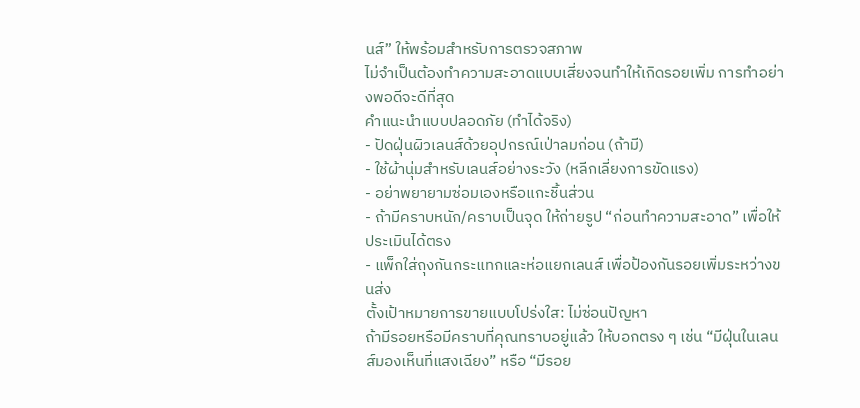นส์” ให้พร้อมสำหรับการตรวจสภาพ
ไม่จำเป็นต้องทำความสะอาดแบบเสี่ยงจนทำให้เกิดรอยเพิ่ม การทำอย่างพอดีจะดีที่สุด
คำแนะนำแบบปลอดภัย (ทำได้จริง)
- ปัดฝุ่นผิวเลนส์ด้วยอุปกรณ์เป่าลมก่อน (ถ้ามี)
- ใช้ผ้านุ่มสำหรับเลนส์อย่างระวัง (หลีกเลี่ยงการขัดแรง)
- อย่าพยายามซ่อมเองหรือแกะชิ้นส่วน
- ถ้ามีคราบหนัก/คราบเป็นจุด ให้ถ่ายรูป “ก่อนทำความสะอาด” เพื่อให้ประเมินได้ตรง
- แพ็กใส่ถุงกันกระแทกและห่อแยกเลนส์ เพื่อป้องกันรอยเพิ่มระหว่างขนส่ง
ตั้งเป้าหมายการขายแบบโปร่งใส: ไม่ซ่อนปัญหา
ถ้ามีรอยหรือมีคราบที่คุณทราบอยู่แล้ว ให้บอกตรง ๆ เช่น “มีฝุ่นในเลนส์มองเห็นที่แสงเฉียง” หรือ “มีรอย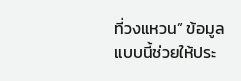ที่วงแหวน” ข้อมูลแบบนี้ช่วยให้ประ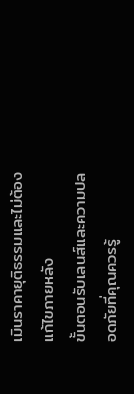เมินราคายุติธรรมและไม่ต้องแก้ไขภายหลัง
ขั้นตอนรับเลนส์และความปลอดภัยที่คุณควรรู้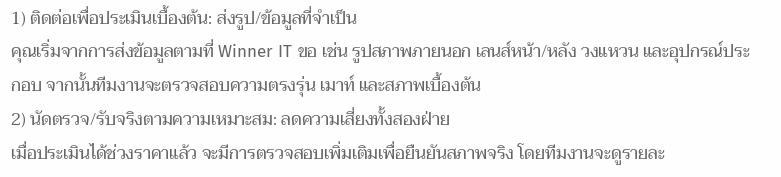1) ติดต่อเพื่อประเมินเบื้องต้น: ส่งรูป/ข้อมูลที่จำเป็น
คุณเริ่มจากการส่งข้อมูลตามที่ Winner IT ขอ เช่น รูปสภาพภายนอก เลนส์หน้า/หลัง วงแหวน และอุปกรณ์ประกอบ จากนั้นทีมงานจะตรวจสอบความตรงรุ่น เมาท์ และสภาพเบื้องต้น
2) นัดตรวจ/รับจริงตามความเหมาะสม: ลดความเสี่ยงทั้งสองฝ่าย
เมื่อประเมินได้ช่วงราคาแล้ว จะมีการตรวจสอบเพิ่มเติมเพื่อยืนยันสภาพจริง โดยทีมงานจะดูรายละ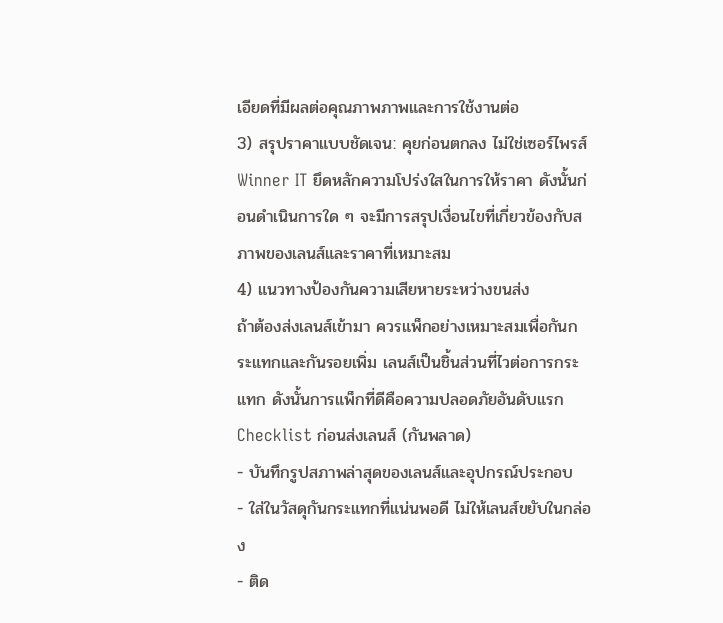เอียดที่มีผลต่อคุณภาพภาพและการใช้งานต่อ
3) สรุปราคาแบบชัดเจน: คุยก่อนตกลง ไม่ใช่เซอร์ไพรส์
Winner IT ยึดหลักความโปร่งใสในการให้ราคา ดังนั้นก่อนดำเนินการใด ๆ จะมีการสรุปเงื่อนไขที่เกี่ยวข้องกับสภาพของเลนส์และราคาที่เหมาะสม
4) แนวทางป้องกันความเสียหายระหว่างขนส่ง
ถ้าต้องส่งเลนส์เข้ามา ควรแพ็กอย่างเหมาะสมเพื่อกันกระแทกและกันรอยเพิ่ม เลนส์เป็นชิ้นส่วนที่ไวต่อการกระแทก ดังนั้นการแพ็กที่ดีคือความปลอดภัยอันดับแรก
Checklist ก่อนส่งเลนส์ (กันพลาด)
- บันทึกรูปสภาพล่าสุดของเลนส์และอุปกรณ์ประกอบ
- ใส่ในวัสดุกันกระแทกที่แน่นพอดี ไม่ให้เลนส์ขยับในกล่อง
- ติด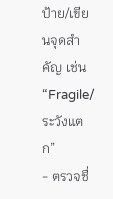ป้าย/เขียนจุดสำคัญ เช่น “Fragile/ระวังแตก”
- ตรวจชื่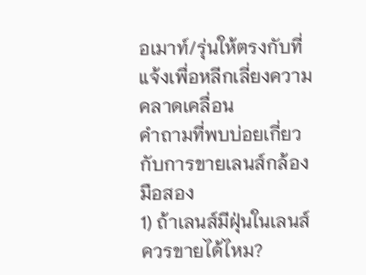อเมาท์/รุ่นให้ตรงกับที่แจ้งเพื่อหลีกเลี่ยงความคลาดเคลื่อน
คำถามที่พบบ่อยเกี่ยวกับการขายเลนส์กล้องมือสอง
1) ถ้าเลนส์มีฝุ่นในเลนส์ ควรขายได้ไหม?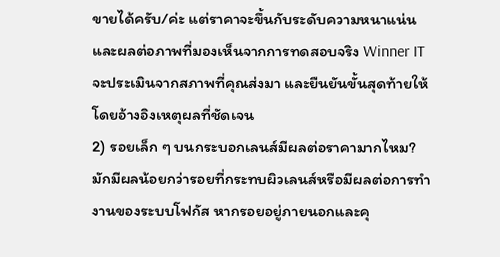ขายได้ครับ/ค่ะ แต่ราคาจะขึ้นกับระดับความหนาแน่นและผลต่อภาพที่มองเห็นจากการทดสอบจริง Winner IT จะประเมินจากสภาพที่คุณส่งมา และยืนยันขั้นสุดท้ายให้โดยอ้างอิงเหตุผลที่ชัดเจน
2) รอยเล็ก ๆ บนกระบอกเลนส์มีผลต่อราคามากไหม?
มักมีผลน้อยกว่ารอยที่กระทบผิวเลนส์หรือมีผลต่อการทำงานของระบบโฟกัส หากรอยอยู่ภายนอกและคุ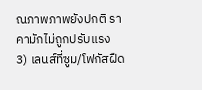ณภาพภาพยังปกติ ราคามักไม่ถูกปรับแรง
3) เลนส์ที่ซูม/โฟกัสฝืด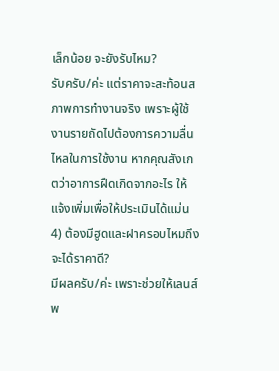เล็กน้อย จะยังรับไหม?
รับครับ/ค่ะ แต่ราคาจะสะท้อนสภาพการทำงานจริง เพราะผู้ใช้งานรายถัดไปต้องการความลื่นไหลในการใช้งาน หากคุณสังเกตว่าอาการฝืดเกิดจากอะไร ให้แจ้งเพิ่มเพื่อให้ประเมินได้แม่น
4) ต้องมีฮูดและฝาครอบไหมถึงจะได้ราคาดี?
มีผลครับ/ค่ะ เพราะช่วยให้เลนส์พ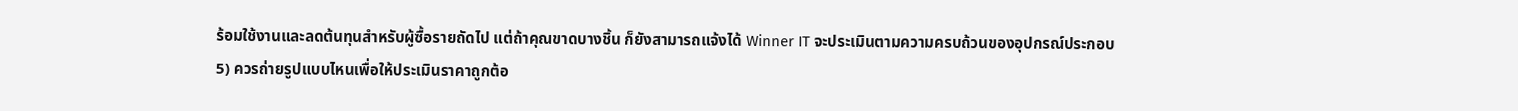ร้อมใช้งานและลดต้นทุนสำหรับผู้ซื้อรายถัดไป แต่ถ้าคุณขาดบางชิ้น ก็ยังสามารถแจ้งได้ Winner IT จะประเมินตามความครบถ้วนของอุปกรณ์ประกอบ
5) ควรถ่ายรูปแบบไหนเพื่อให้ประเมินราคาถูกต้อ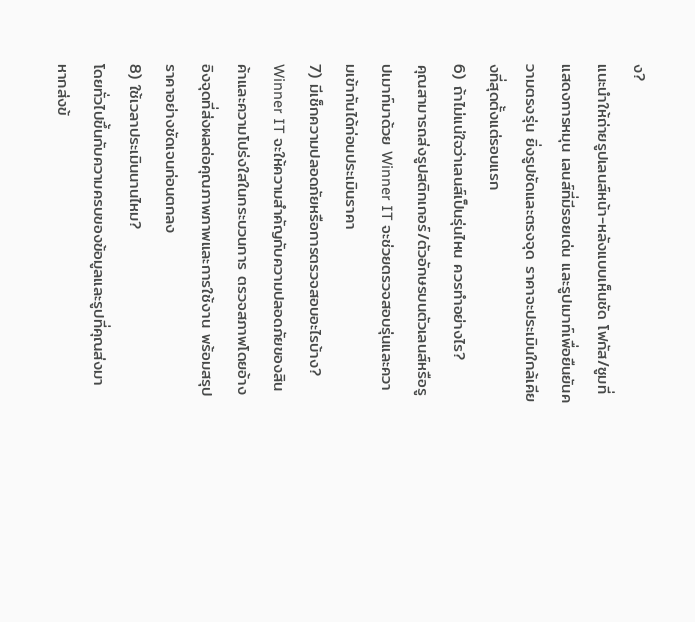ง?
แนะนำให้ถ่ายรูปเลนส์หน้า-หลังแบบเห็นชัด โฟกัส/ซูมที่แสดงการหมุน เลนส์ที่มีรอยเด่น และรูปเมาท์เพื่อยืนยันความตรงรุ่น ยิ่งรูปชัดและตรงจุด ราคาจะประเมินใกล้เคียงที่สุดตั้งแต่รอบแรก
6) ถ้าไม่แน่ใจว่าเลนส์เป็นรุ่นไหน ควรทำอย่างไร?
คุณสามารถส่งรูปสติกเกอร์/ตัวอักษรบนตัวเลนส์หรือรูปเมาท์มาด้วย Winner IT จะช่วยตรวจสอบรุ่นและความเข้ากันได้ก่อนประเมินราคา
7) มีเช็กความปลอดภัยหรือการตรวจสอบอะไรบ้าง?
Winner IT จะให้ความสำคัญกับความปลอดภัยของสินค้าและความโปร่งใสในกระบวนการ ตรวจสภาพโดยอ้างอิงจุดที่ส่งผลต่อคุณภาพภาพและการใช้งาน พร้อมสรุปราคาอย่างชัดเจนก่อนตกลง
8) ใช้เวลาประเมินนานไหม?
โดยทั่วไปขึ้นกับความครบของข้อมูลและรูปที่คุณส่งมา หากส่งข้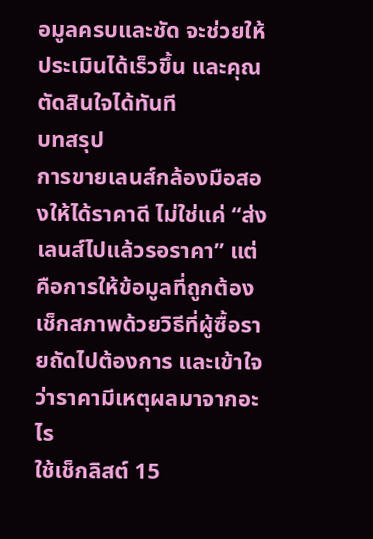อมูลครบและชัด จะช่วยให้ประเมินได้เร็วขึ้น และคุณตัดสินใจได้ทันที
บทสรุป
การขายเลนส์กล้องมือสองให้ได้ราคาดี ไม่ใช่แค่ “ส่งเลนส์ไปแล้วรอราคา” แต่คือการให้ข้อมูลที่ถูกต้อง เช็กสภาพด้วยวิธีที่ผู้ซื้อรายถัดไปต้องการ และเข้าใจว่าราคามีเหตุผลมาจากอะไร
ใช้เช็กลิสต์ 15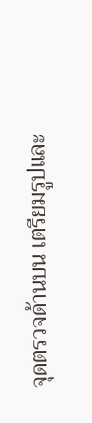จุดตรวจด้านบน เตรียมรูปและ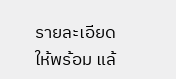รายละเอียดให้พร้อม แล้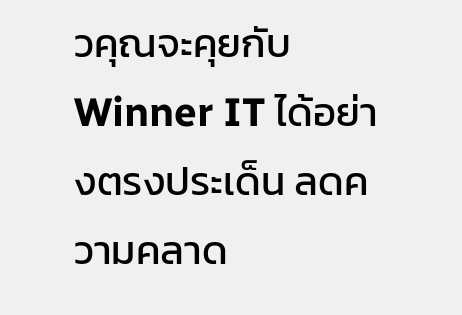วคุณจะคุยกับ Winner IT ได้อย่างตรงประเด็น ลดความคลาด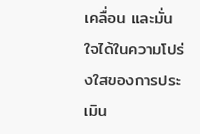เคลื่อน และมั่นใจได้ในความโปร่งใสของการประเมิน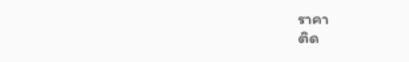ราคา
ติด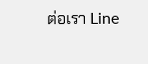ต่อเรา Line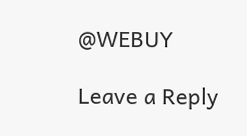@WEBUY

Leave a Reply